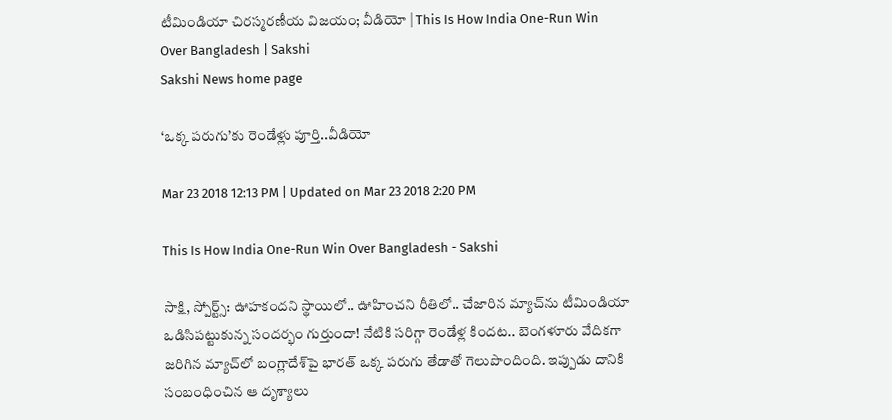టీమిండియా చిరస్మరణీయ విజయం; వీడియో | This Is How India One-Run Win Over Bangladesh | Sakshi
Sakshi News home page

‘ఒక్క పరుగు’కు రెండేళ్లు పూర్తి..వీడియో

Mar 23 2018 12:13 PM | Updated on Mar 23 2018 2:20 PM

This Is How India One-Run Win Over Bangladesh - Sakshi

సాక్షి, స్పోర్ట్స్‌: ఊహకందని స్థాయిలో.. ఊహించని రీతిలో.. చేజారిన మ్యాచ్‌ను టీమిండియా ఒడిసిపట్టుకున్న సందర్భం గుర్తుందా! నేటికి సరిగ్గా రెండేళ్ల కిందట.. బెంగళూరు వేదికగా జరిగిన మ్యాచ్‌లో బంగ్లాదేశ్‌పై భారత్‌ ఒక్క పరుగు తేడాతో గెలుపొందింది. ఇప్పుడు దానికి సంబంధించిన ఆ దృశ్యాలు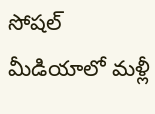సోషల్‌ మీడియాలో మళ్లీ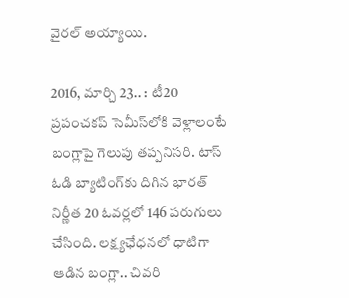వైరల్‌ అయ్యాయి.

2016, మార్చి 23.. : టీ20 ప్రపంచకప్‌ సెమీస్‌లోకి వెళ్లాలంటే బంగ్లాపై గెలుపు తప్పనిసరి. టాస్‌ ఓడి బ్యాటింగ్‌కు దిగిన భారత్‌ నిర్ణీత 20 ఓవర్లలో 146 పరుగులు చేసింది. లక్ష్యఛేధనలో ధాటిగా ఆడిన బంగ్లా.. చివరి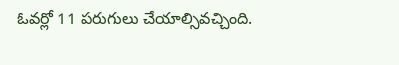ఓవర్లో 11 పరుగులు చేయాల్సివచ్చింది.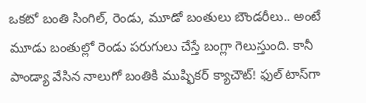ఒకటో బంతి సింగిల్‌, రెండు, మూడో బంతులు బౌండరీలు.. అంటే మూడు బంతుల్లో రెండు పరుగులు చేస్తే బంగ్లా గెలుస్తుంది. కానీ పాండ్యా వేసిన నాలుగో బంతికి ముష్ఫికర్‌ క్యాచౌట్‌! ఫుల్‌ టాస్‌గా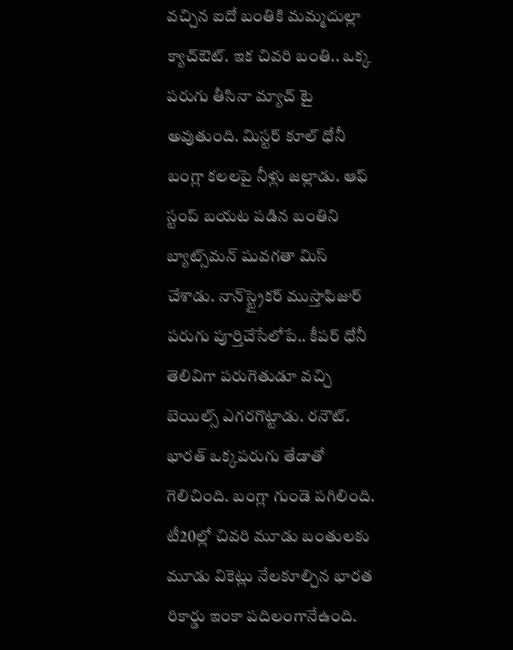వచ్చిన ఐదో బంతికి మమ్మదుల్లా క్యాచ్‌ఔట్‌. ఇక చివరి బంతి.. ఒక్క పరుగు తీసినా మ్యాచ్‌ టై అవుతుంది. మిస్టర్‌ కూల్‌ ధోనీ బంగ్లా కలలపై నీళ్లు జల్లాడు. ఆఫ్‌ స్టంప్‌ బయట పడిన బంతిని బ్యాట్స్‌మన్‌ షువగతా మిస్‌ చేశాడు. నాన్‌స్ట్రైకర్‌ ముస్తాఫిజుర్‌ పరుగు పూర్తిచేసేలోపే.. కీపర్‌ ధోనీ తెలివిగా పరుగెతుడూ వచ్చి బెయిల్స్‌ ఎగరగొట్టాడు. రనౌట్‌. భారత్‌ ఒక్కపరుగు తేడాతో గెలిచింది. బంగ్లా గుండె పగిలింది. టీ20ల్లో చివరి మూడు బంతులకు మూడు వికెట్లు నేలకూల్చిన భారత రికార్డు ఇంకా పదిలంగానేఉంది.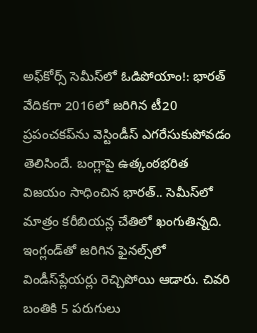అఫ్‌కోర్స్‌ సెమీస్‌లో ఓడిపోయాం!: భారత్‌ వేదికగా 2016లో జరిగిన టీ20 ప్రపంచకప్‌ను వెస్టిండీస్‌ ఎగరేసుకుపోవడం తెలిసిందే. బంగ్లాపై ఉత్కంఠభరిత విజయం సాధించిన భారత్‌.. సెమీస్‌లో మాత్రం కరీబియన్ల చేతిలో ఖంగుతిన్నది. ఇంగ్లండ్‌తో జరిగిన ఫైనల్స్‌లో విండీస్‌ప్లేయర్లు రెచ్చిపోయి ఆడారు. చివరి బంతికి 5 పరుగులు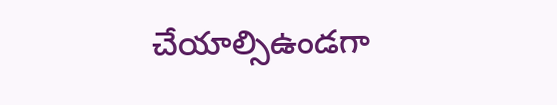చేయాల్సిఉండగా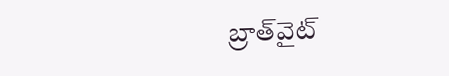బ్రాత్‌వైట్‌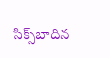సిక్స్‌బాదిన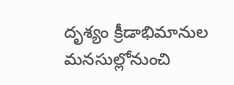దృశ్యం క్రీడాభిమానుల మనసుల్లోనుంచి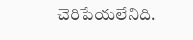చెరిపేయలేనిది.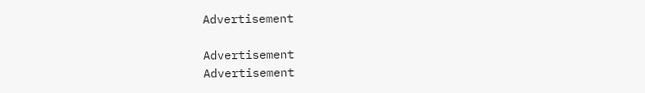Advertisement

Advertisement
Advertisement